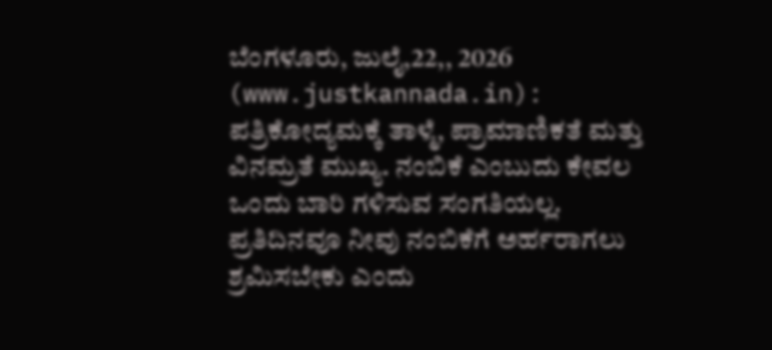ಬೆಂಗಳೂರು, ಜುಲೈ,22,, 2026 (www.justkannada.in): ಪತ್ರಿಕೋದ್ಯಮಕ್ಕೆ ತಾಳ್ಮೆ, ಪ್ರಾಮಾಣಿಕತೆ ಮತ್ತು ವಿನಮ್ರತೆ ಮುಖ್ಯ. ನಂಬಿಕೆ ಎಂಬುದು ಕೇವಲ ಒಂದು ಬಾರಿ ಗಳಿಸುವ ಸಂಗತಿಯಲ್ಲ. ಪ್ರತಿದಿನವೂ ನೀವು ನಂಬಿಕೆಗೆ ಅರ್ಹರಾಗಲು ಶ್ರಮಿಸಬೇಕು ಎಂದು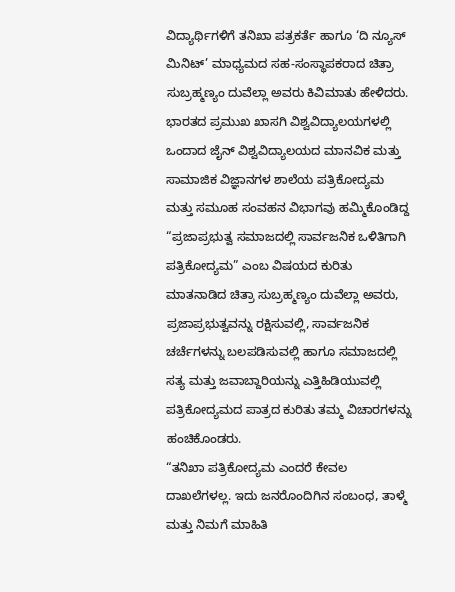ವಿದ್ಯಾರ್ಥಿಗಳಿಗೆ ತನಿಖಾ ಪತ್ರಕರ್ತೆ ಹಾಗೂ ‘ದಿ ನ್ಯೂಸ್ ಮಿನಿಟ್’ ಮಾಧ್ಯಮದ ಸಹ-ಸಂಸ್ಥಾಪಕರಾದ ಚಿತ್ರಾ ಸುಬ್ರಹ್ಮಣ್ಯಂ ದುವೆಲ್ಲಾ ಅವರು ಕಿವಿಮಾತು ಹೇಳಿದರು.
ಭಾರತದ ಪ್ರಮುಖ ಖಾಸಗಿ ವಿಶ್ವವಿದ್ಯಾಲಯಗಳಲ್ಲಿ ಒಂದಾದ ಜೈನ್ ವಿಶ್ವವಿದ್ಯಾಲಯದ ಮಾನವಿಕ ಮತ್ತು ಸಾಮಾಜಿಕ ವಿಜ್ಞಾನಗಳ ಶಾಲೆಯ ಪತ್ರಿಕೋದ್ಯಮ ಮತ್ತು ಸಮೂಹ ಸಂವಹನ ವಿಭಾಗವು ಹಮ್ಮಿಕೊಂಡಿದ್ದ “ಪ್ರಜಾಪ್ರಭುತ್ವ ಸಮಾಜದಲ್ಲಿ ಸಾರ್ವಜನಿಕ ಒಳಿತಿಗಾಗಿ ಪತ್ರಿಕೋದ್ಯಮ” ಎಂಬ ವಿಷಯದ ಕುರಿತು ಮಾತನಾಡಿದ ಚಿತ್ರಾ ಸುಬ್ರಹ್ಮಣ್ಯಂ ದುವೆಲ್ಲಾ ಅವರು, ಪ್ರಜಾಪ್ರಭುತ್ವವನ್ನು ರಕ್ಷಿಸುವಲ್ಲಿ, ಸಾರ್ವಜನಿಕ ಚರ್ಚೆಗಳನ್ನು ಬಲಪಡಿಸುವಲ್ಲಿ ಹಾಗೂ ಸಮಾಜದಲ್ಲಿ ಸತ್ಯ ಮತ್ತು ಜವಾಬ್ದಾರಿಯನ್ನು ಎತ್ತಿಹಿಡಿಯುವಲ್ಲಿ ಪತ್ರಿಕೋದ್ಯಮದ ಪಾತ್ರದ ಕುರಿತು ತಮ್ಮ ವಿಚಾರಗಳನ್ನು ಹಂಚಿಕೊಂಡರು.
“ತನಿಖಾ ಪತ್ರಿಕೋದ್ಯಮ ಎಂದರೆ ಕೇವಲ ದಾಖಲೆಗಳಲ್ಲ. ಇದು ಜನರೊಂದಿಗಿನ ಸಂಬಂಧ, ತಾಳ್ಮೆ ಮತ್ತು ನಿಮಗೆ ಮಾಹಿತಿ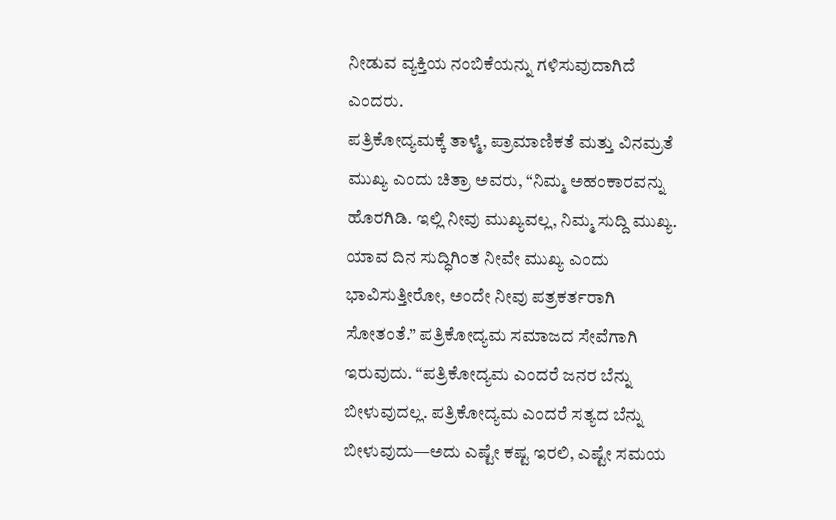ನೀಡುವ ವ್ಯಕ್ತಿಯ ನಂಬಿಕೆಯನ್ನು ಗಳಿಸುವುದಾಗಿದೆ ಎಂದರು.
ಪತ್ರಿಕೋದ್ಯಮಕ್ಕೆ ತಾಳ್ಮೆ, ಪ್ರಾಮಾಣಿಕತೆ ಮತ್ತು ವಿನಮ್ರತೆ ಮುಖ್ಯ ಎಂದು ಚಿತ್ರಾ ಅವರು, “ನಿಮ್ಮ ಅಹಂಕಾರವನ್ನು ಹೊರಗಿಡಿ. ಇಲ್ಲಿ ನೀವು ಮುಖ್ಯವಲ್ಲ, ನಿಮ್ಮ ಸುದ್ದಿ ಮುಖ್ಯ. ಯಾವ ದಿನ ಸುದ್ಧಿಗಿಂತ ನೀವೇ ಮುಖ್ಯ ಎಂದು ಭಾವಿಸುತ್ತೀರೋ, ಅಂದೇ ನೀವು ಪತ್ರಕರ್ತರಾಗಿ ಸೋತಂತೆ.” ಪತ್ರಿಕೋದ್ಯಮ ಸಮಾಜದ ಸೇವೆಗಾಗಿ ಇರುವುದು. “ಪತ್ರಿಕೋದ್ಯಮ ಎಂದರೆ ಜನರ ಬೆನ್ನು ಬೀಳುವುದಲ್ಲ. ಪತ್ರಿಕೋದ್ಯಮ ಎಂದರೆ ಸತ್ಯದ ಬೆನ್ನು ಬೀಳುವುದು—ಅದು ಎಷ್ಟೇ ಕಷ್ಟ ಇರಲಿ, ಎಷ್ಟೇ ಸಮಯ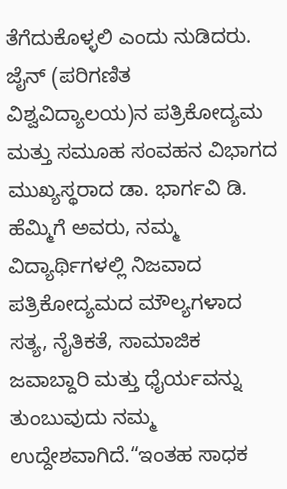ತೆಗೆದುಕೊಳ್ಳಲಿ ಎಂದು ನುಡಿದರು.
ಜೈನ್ (ಪರಿಗಣಿತ ವಿಶ್ವವಿದ್ಯಾಲಯ)ನ ಪತ್ರಿಕೋದ್ಯಮ ಮತ್ತು ಸಮೂಹ ಸಂವಹನ ವಿಭಾಗದ ಮುಖ್ಯಸ್ಥರಾದ ಡಾ. ಭಾರ್ಗವಿ ಡಿ. ಹೆಮ್ಮಿಗೆ ಅವರು, ನಮ್ಮ ವಿದ್ಯಾರ್ಥಿಗಳಲ್ಲಿ ನಿಜವಾದ ಪತ್ರಿಕೋದ್ಯಮದ ಮೌಲ್ಯಗಳಾದ ಸತ್ಯ, ನೈತಿಕತೆ, ಸಾಮಾಜಿಕ ಜವಾಬ್ದಾರಿ ಮತ್ತು ಧೈರ್ಯವನ್ನು ತುಂಬುವುದು ನಮ್ಮ ಉದ್ದೇಶವಾಗಿದೆ.“ಇಂತಹ ಸಾಧಕ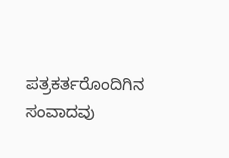ಪತ್ರಕರ್ತರೊಂದಿಗಿನ ಸಂವಾದವು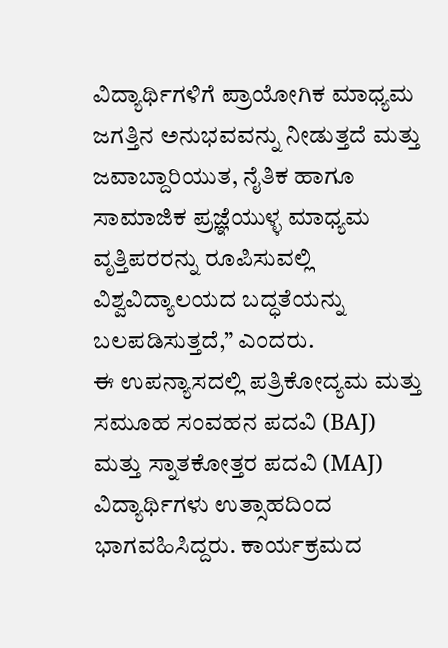ವಿದ್ಯಾರ್ಥಿಗಳಿಗೆ ಪ್ರಾಯೋಗಿಕ ಮಾಧ್ಯಮ ಜಗತ್ತಿನ ಅನುಭವವನ್ನು ನೀಡುತ್ತದೆ ಮತ್ತು ಜವಾಬ್ದಾರಿಯುತ, ನೈತಿಕ ಹಾಗೂ ಸಾಮಾಜಿಕ ಪ್ರಜ್ಞೆಯುಳ್ಳ ಮಾಧ್ಯಮ ವೃತ್ತಿಪರರನ್ನು ರೂಪಿಸುವಲ್ಲಿ ವಿಶ್ವವಿದ್ಯಾಲಯದ ಬದ್ಧತೆಯನ್ನು ಬಲಪಡಿಸುತ್ತದೆ,” ಎಂದರು.
ಈ ಉಪನ್ಯಾಸದಲ್ಲಿ ಪತ್ರಿಕೋದ್ಯಮ ಮತ್ತು ಸಮೂಹ ಸಂವಹನ ಪದವಿ (BAJ) ಮತ್ತು ಸ್ನಾತಕೋತ್ತರ ಪದವಿ (MAJ) ವಿದ್ಯಾರ್ಥಿಗಳು ಉತ್ಸಾಹದಿಂದ ಭಾಗವಹಿಸಿದ್ದರು. ಕಾರ್ಯಕ್ರಮದ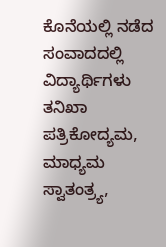ಕೊನೆಯಲ್ಲಿ ನಡೆದ ಸಂವಾದದಲ್ಲಿ ವಿದ್ಯಾರ್ಥಿಗಳು ತನಿಖಾ ಪತ್ರಿಕೋದ್ಯಮ, ಮಾಧ್ಯಮ ಸ್ವಾತಂತ್ರ್ಯ,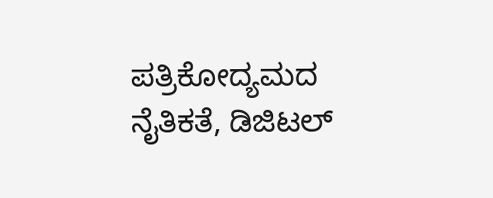ಪತ್ರಿಕೋದ್ಯಮದ ನೈತಿಕತೆ, ಡಿಜಿಟಲ್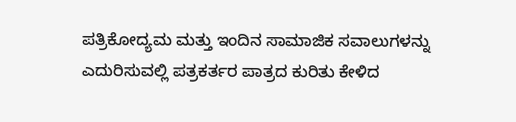ಪತ್ರಿಕೋದ್ಯಮ ಮತ್ತು ಇಂದಿನ ಸಾಮಾಜಿಕ ಸವಾಲುಗಳನ್ನು ಎದುರಿಸುವಲ್ಲಿ ಪತ್ರಕರ್ತರ ಪಾತ್ರದ ಕುರಿತು ಕೇಳಿದ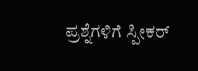ಪ್ರಶ್ನೆಗಳಿಗೆ ಸ್ಪೀಕರ್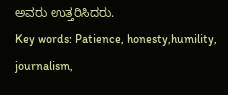ಅವರು ಉತ್ತರಿಸಿದರು.
Key words: Patience, honesty,humility, journalism,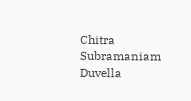Chitra Subramaniam Duvella